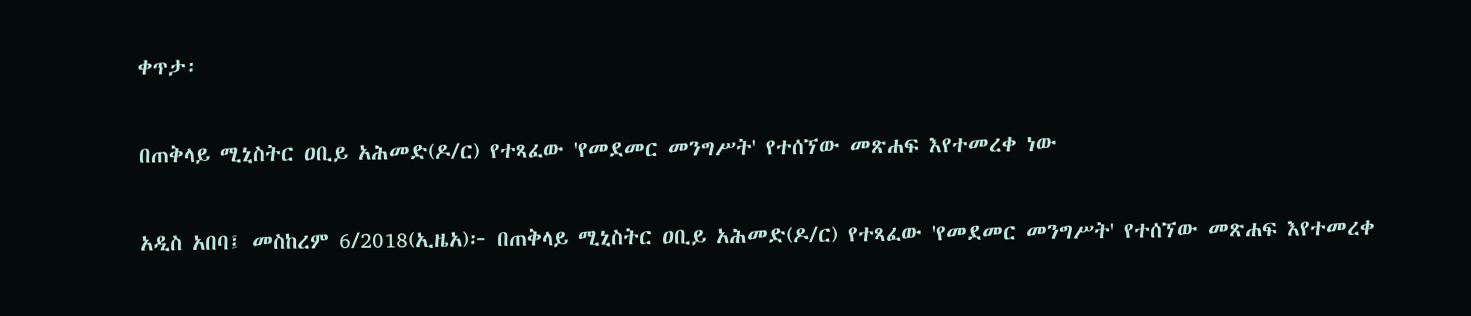ቀጥታ፡

በጠቅላይ ሚኒስትር ዐቢይ አሕመድ(ዶ/ር) የተጻፈው 'የመደመር መንግሥት' የተሰኘው መጽሐፍ እየተመረቀ ነው

አዲስ አበባ፤ መስከረም 6/2018(ኢዜአ)፦ በጠቅላይ ሚኒስትር ዐቢይ አሕመድ(ዶ/ር) የተጻፈው 'የመደመር መንግሥት' የተሰኘው መጽሐፍ እየተመረቀ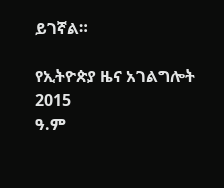ይገኛል።

የኢትዮጵያ ዜና አገልግሎት
2015
ዓ.ም